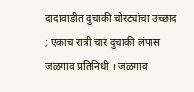दादावाडीत दुचाकी चोरट्यांचा उच्छाद ; एकाच रात्री चार दुचाकी लंपास
जळगाव प्रतिनिधी । जळगाव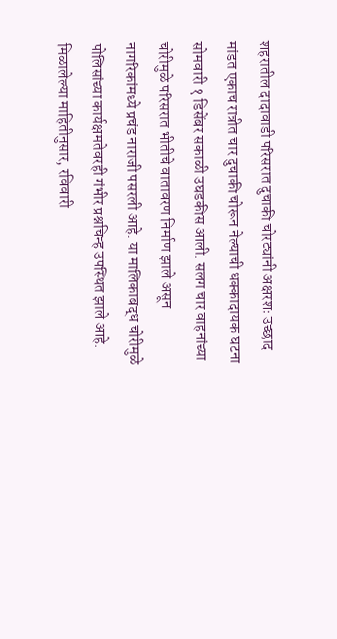शहरातील दादावाडी परिसरात दुचाकी चोरट्यांनी अक्षरशः उच्छाद मांडत एकाच रात्रीत चार दुचाकी चोरून नेल्याची धक्कादायक घटना सोमवारी १ डिसेंबर सकाळी उघडकीस आली. सलग चार वाहनांच्या चोरीमुळे परिसरात भीतीचे वातावरण निर्माण झाले असून नागरिकांमध्ये प्रचंड नाराजी पसरली आहे. या मालिकाबद्ध चोरीमुळे पोलिसांच्या कार्यक्षमतेवरही गंभीर प्रश्नचिन्ह उपस्थित झाले आहे.
मिळालेल्या माहितीनुसार, रविवारी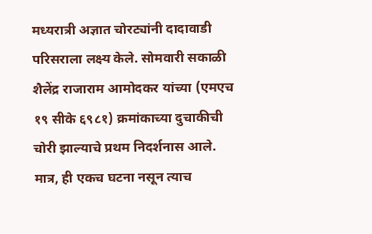मध्यरात्री अज्ञात चोरट्यांनी दादावाडी परिसराला लक्ष्य केले. सोमवारी सकाळी शैलेंद्र राजाराम आमोदकर यांच्या (एमएच १९ सीके ६९८१) क्रमांकाच्या दुचाकीची चोरी झाल्याचे प्रथम निदर्शनास आले. मात्र, ही एकच घटना नसून त्याच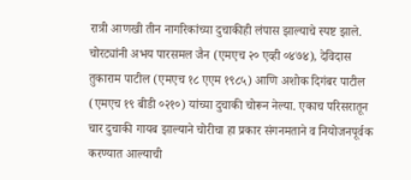रात्री आणखी तीन नागरिकांच्या दुचाकीही लंपास झाल्याचे स्पष्ट झाले.
चोरट्यांनी अभय पारसमल जैन (एमएच २० एव्ही ०४७४), देविदास तुकाराम पाटील (एमएच १८ एएम १९८५) आणि अशोक दिगंबर पाटील (एमएच १९ बीडी ०२१०) यांच्या दुचाकी चोरून नेल्या. एकाच परिसरातून चार दुचाकी गायब झाल्याने चोरीचा हा प्रकार संगनमताने व नियोजनपूर्वक करण्यात आल्याची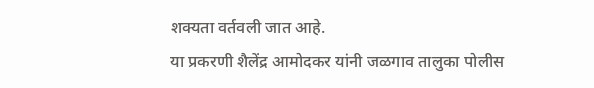शक्यता वर्तवली जात आहे.
या प्रकरणी शैलेंद्र आमोदकर यांनी जळगाव तालुका पोलीस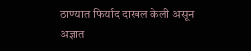ठाण्यात फिर्याद दाखल केली असून अज्ञात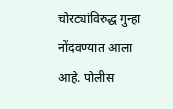चोरट्यांविरुद्ध गुन्हा नोंदवण्यात आला आहे. पोलीस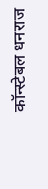कॉन्स्टेबल धनराज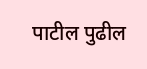पाटील पुढील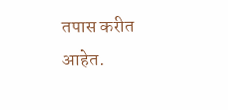तपास करीत आहेत.